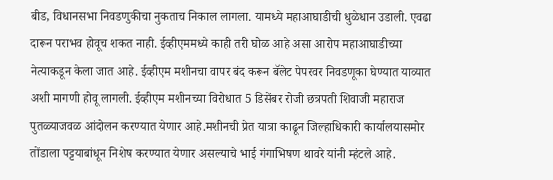बीड, विधानसभा निवडणुकीचा नुकताच निकाल लागला. यामध्ये महाआघाडीची धुळेधान उडाली. एवढा दारून पराभव होवूच शकत नाही. ईव्हीएममध्ये काही तरी घोळ आहे असा आरोप महाआघाडीच्या नेत्याकडून केला जात आहे. ईव्हीएम मशीनचा वापर बंद करून बॅलेट पेपरवर निवडणूका घेण्यात याव्यात अशी मागणी होवू लागली. ईव्हीएम मशीनच्या विरोधात 5 डिसेंबर रोजी छत्रपती शिवाजी महाराज पुतळ्याजवळ आंदोलन करण्यात येणार आहे.मशीनची प्रेत यात्रा काढून जिल्हाधिकारी कार्यालयासमोर तोंडाला पट्टयाबांधून निशेष करण्यात येणार असल्याचे भाई गंगाभिषण थावरे यांनी म्हंटले आहे.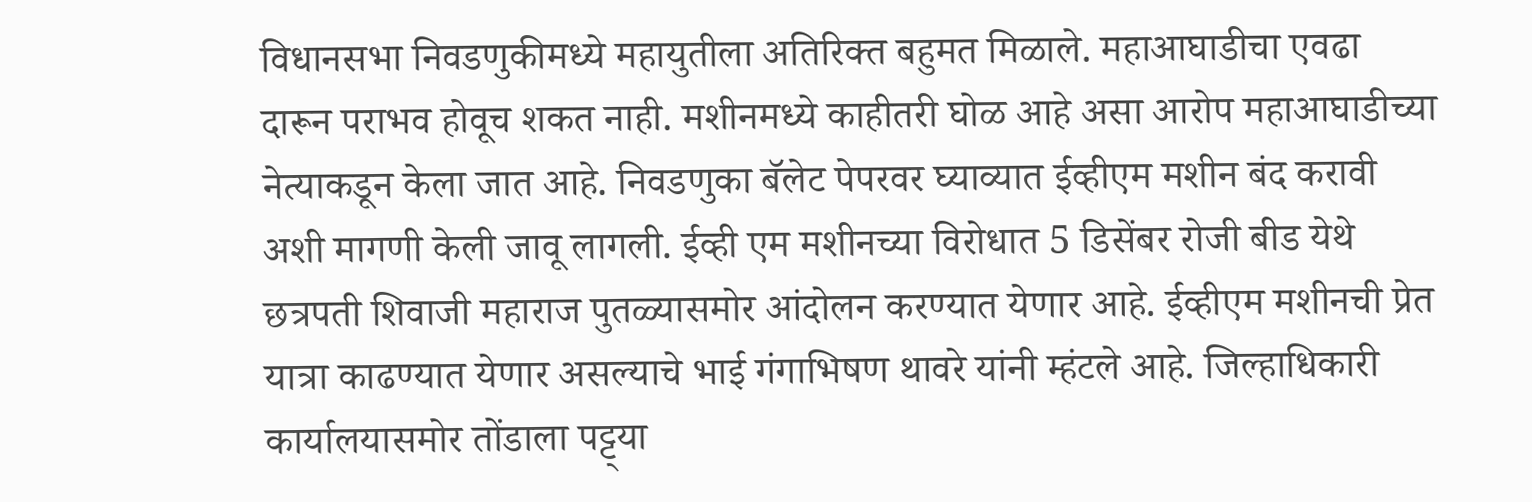विधानसभा निवडणुकीमध्ये महायुतीला अतिरिक्त बहुमत मिळाले. महाआघाडीचा एवढा दारून पराभव होवूच शकत नाही. मशीनमध्ये काहीतरी घोळ आहे असा आरोप महाआघाडीच्या नेत्याकडून केला जात आहे. निवडणुका बॅलेट पेपरवर घ्याव्यात ईव्हीएम मशीन बंद करावी अशी मागणी केली जावू लागली. ईव्ही एम मशीनच्या विरोधात 5 डिसेंबर रोजी बीड येथे छत्रपती शिवाजी महाराज पुतळ्यासमोर आंदोलन करण्यात येणार आहे. ईव्हीएम मशीनची प्रेत यात्रा काढण्यात येणार असल्याचे भाई गंगाभिषण थावरे यांनी म्हंटले आहे. जिल्हाधिकारी कार्यालयासमोर तोंडाला पट्ट्या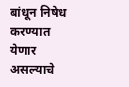बांधून निषेध करण्यात येणार असल्याचे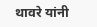थावरे यांनी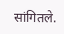सांगितले.